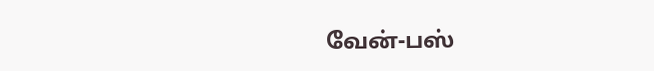வேன்-பஸ்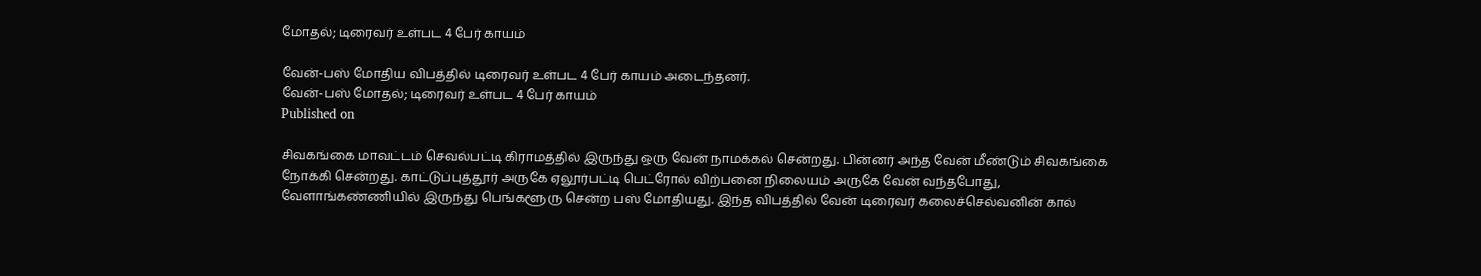மோதல்; டிரைவர் உள்பட 4 பேர் காயம்

வேன்-பஸ் மோதிய விபத்தில் டிரைவர் உள்பட 4 பேர் காயம் அடைந்தனர்.
வேன்-பஸ் மோதல்; டிரைவர் உள்பட 4 பேர் காயம்
Published on

சிவகங்கை மாவட்டம் செவல்பட்டி கிராமத்தில் இருந்து ஒரு வேன் நாமக்கல் சென்றது. பின்னர் அந்த வேன் மீண்டும் சிவகங்கை நோக்கி சென்றது. காட்டுப்புத்தூர் அருகே ஏலூர்பட்டி பெட்ரோல் விற்பனை நிலையம் அருகே வேன் வந்தபோது, வேளாங்கண்ணியில் இருந்து பெங்களூரு சென்ற பஸ் மோதியது. இந்த விபத்தில் வேன் டிரைவர் கலைச்செல்வனின் கால்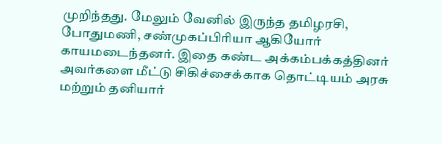முறிந்தது. மேலும் வேனில் இருந்த தமிழரசி, போதுமணி, சண்முகப்பிரியா ஆகியோர் காயமடைந்தனர். இதை கண்ட அக்கம்பக்கத்தினர் அவர்களை மீட்டு சிகிச்சைக்காக தொட்டியம் அரசு மற்றும் தனியார்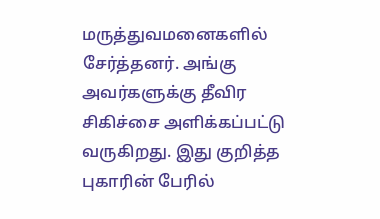மருத்துவமனைகளில் சேர்த்தனர். அங்கு அவர்களுக்கு தீவிர சிகிச்சை அளிக்கப்பட்டு வருகிறது. இது குறித்த புகாரின் பேரில்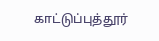காட்டுப்புத்தூர்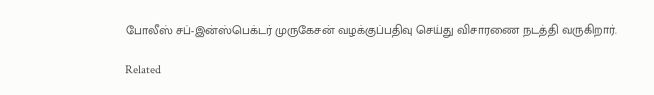போலீஸ் சப்-இன்ஸ்பெக்டர் முருகேசன் வழக்குப்பதிவு செய்து விசாரணை நடத்தி வருகிறார்.

Related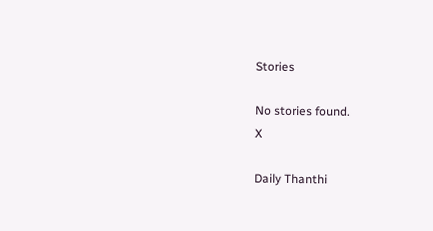Stories

No stories found.
X

Daily Thanthi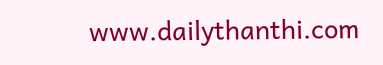www.dailythanthi.com